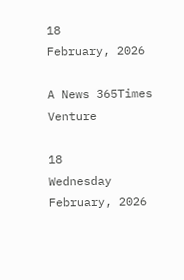18
February, 2026

A News 365Times Venture

18
Wednesday
February, 2026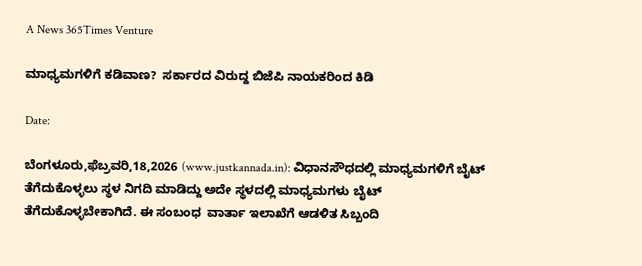A News 365Times Venture

ಮಾಧ್ಯಮಗಳಿಗೆ ಕಡಿವಾಣ?  ಸರ್ಕಾರದ ವಿರುದ್ದ ಬಿಜೆಪಿ ನಾಯಕರಿಂದ ಕಿಡಿ

Date:

ಬೆಂಗಳೂರು,ಫೆಬ್ರವರಿ,18,2026 (www.justkannada.in): ವಿಧಾನಸೌಧದಲ್ಲಿ ಮಾಧ್ಯಮಗಳಿಗೆ ಬೈಟ್ ತೆಗೆದುಕೊಳ್ಳಲು ಸ್ಥಳ ನಿಗದಿ ಮಾಡಿದ್ದು ಅದೇ ಸ್ಥಳದಲ್ಲಿ ಮಾಧ್ಯಮಗಳು ಬೈಟ್ ತೆಗೆದುಕೊಳ್ಳಬೇಕಾಗಿದೆ. ಈ ಸಂಬಂಧ  ವಾರ್ತಾ ಇಲಾಖೆಗೆ ಆಡಳಿತ ಸಿಬ್ಬಂದಿ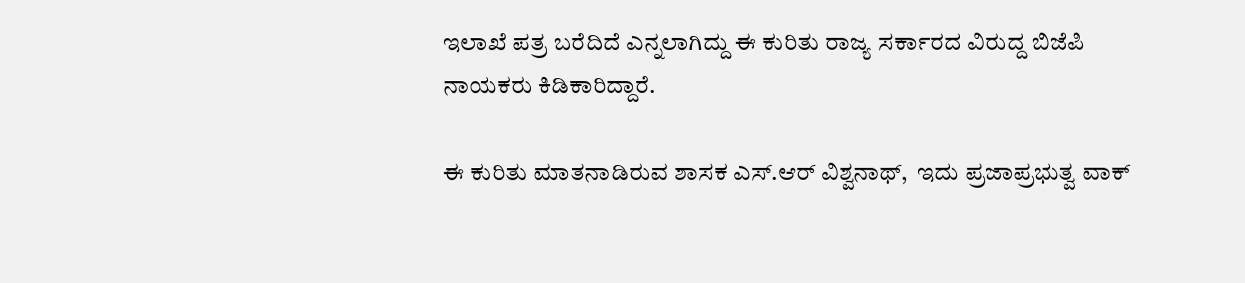ಇಲಾಖೆ ಪತ್ರ ಬರೆದಿದೆ ಎನ್ನಲಾಗಿದ್ದು ಈ ಕುರಿತು ರಾಜ್ಯ ಸರ್ಕಾರದ ವಿರುದ್ದ ಬಿಜೆಪಿ ನಾಯಕರು ಕಿಡಿಕಾರಿದ್ದಾರೆ.

ಈ ಕುರಿತು ಮಾತನಾಡಿರುವ ಶಾಸಕ ಎಸ್.ಆರ್ ವಿಶ್ವನಾಥ್,  ಇದು ಪ್ರಜಾಪ್ರಭುತ್ವ ವಾಕ್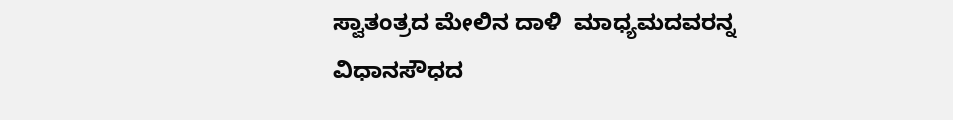ಸ್ವಾತಂತ್ರದ ಮೇಲಿನ ದಾಳಿ  ಮಾಧ್ಯಮದವರನ್ನ ವಿಧಾನಸೌಧದ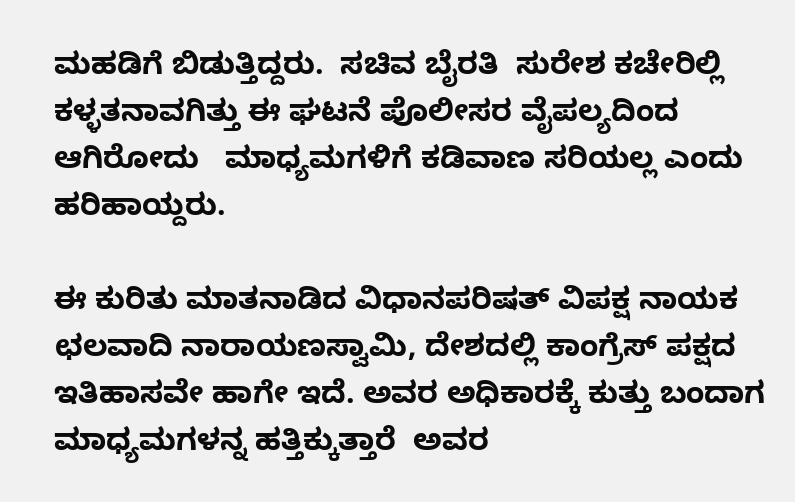ಮಹಡಿಗೆ ಬಿಡುತ್ತಿದ್ದರು.  ಸಚಿವ ಬೈರತಿ  ಸುರೇಶ ಕಚೇರಿಲ್ಲಿ ಕಳ್ಳತನಾವಗಿತ್ತು ಈ ಘಟನೆ ಪೊಲೀಸರ ವೈಪಲ್ಯದಿಂದ ಆಗಿರೋದು   ಮಾಧ್ಯಮಗಳಿಗೆ ಕಡಿವಾಣ ಸರಿಯಲ್ಲ ಎಂದು ಹರಿಹಾಯ್ದರು.

ಈ ಕುರಿತು ಮಾತನಾಡಿದ ವಿಧಾನಪರಿಷತ್ ವಿಪಕ್ಷ ನಾಯಕ ಛಲವಾದಿ ನಾರಾಯಣಸ್ವಾಮಿ, ದೇಶದಲ್ಲಿ ಕಾಂಗ್ರೆಸ್ ಪಕ್ಷದ ಇತಿಹಾಸವೇ ಹಾಗೇ ಇದೆ. ಅವರ ಅಧಿಕಾರಕ್ಕೆ ಕುತ್ತು ಬಂದಾಗ ಮಾಧ್ಯಮಗಳನ್ನ ಹತ್ತಿಕ್ಕುತ್ತಾರೆ  ಅವರ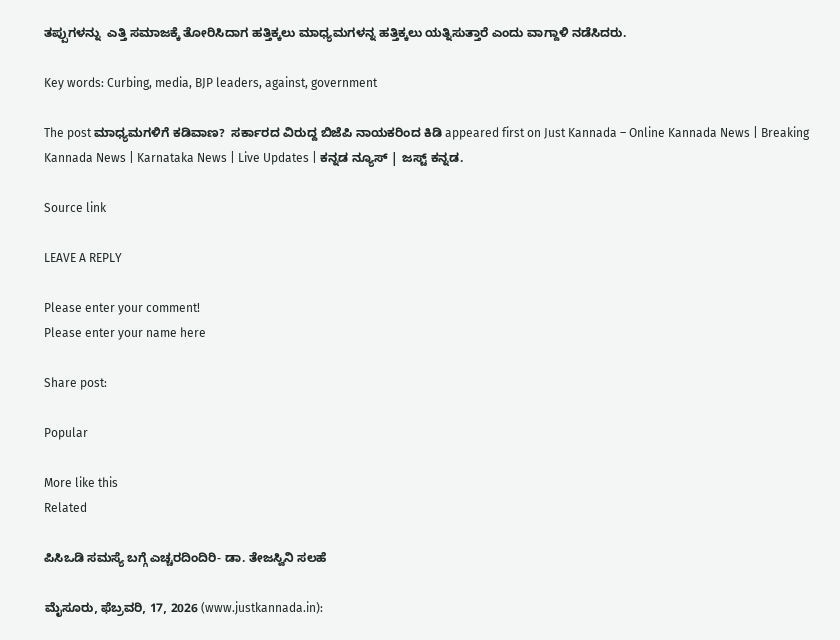ತಪ್ಪುಗಳನ್ನು  ಎತ್ತಿ ಸಮಾಜಕ್ಕೆ ತೋರಿಸಿದಾಗ ಹತ್ತಿಕ್ಕಲು ಮಾಧ್ಯಮಗಳನ್ನ ಹತ್ತಿಕ್ಕಲು ಯತ್ನಿಸುತ್ತಾರೆ ಎಂದು ವಾಗ್ದಾಳಿ ನಡೆಸಿದರು.

Key words: Curbing, media, BJP leaders, against, government

The post ಮಾಧ್ಯಮಗಳಿಗೆ ಕಡಿವಾಣ?  ಸರ್ಕಾರದ ವಿರುದ್ದ ಬಿಜೆಪಿ ನಾಯಕರಿಂದ ಕಿಡಿ appeared first on Just Kannada – Online Kannada News | Breaking Kannada News | Karnataka News | Live Updates | ಕನ್ನಡ ನ್ಯೂಸ್ | ಜಸ್ಟ್ ಕನ್ನಡ.

Source link

LEAVE A REPLY

Please enter your comment!
Please enter your name here

Share post:

Popular

More like this
Related

ಪಿಸಿಒಡಿ ಸಮಸ್ಯೆ ಬಗ್ಗೆ ಎಚ್ಚರದಿಂದಿರಿ- ಡಾ. ತೇಜಸ್ವಿನಿ ಸಲಹೆ

ಮೈಸೂರು, ಫೆಬ್ರವರಿ, 17, 2026 (www.justkannada.in):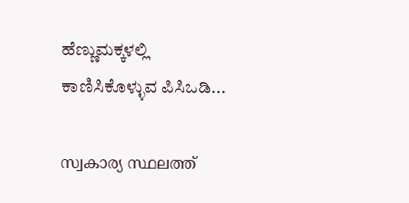ಹೆಣ್ಣುಮಕ್ಕಳಲ್ಲಿ ಕಾಣಿಸಿಕೊಳ್ಳುವ ಪಿಸಿಒಡಿ...

സ്വകാര്യ സ്ഥലത്ത്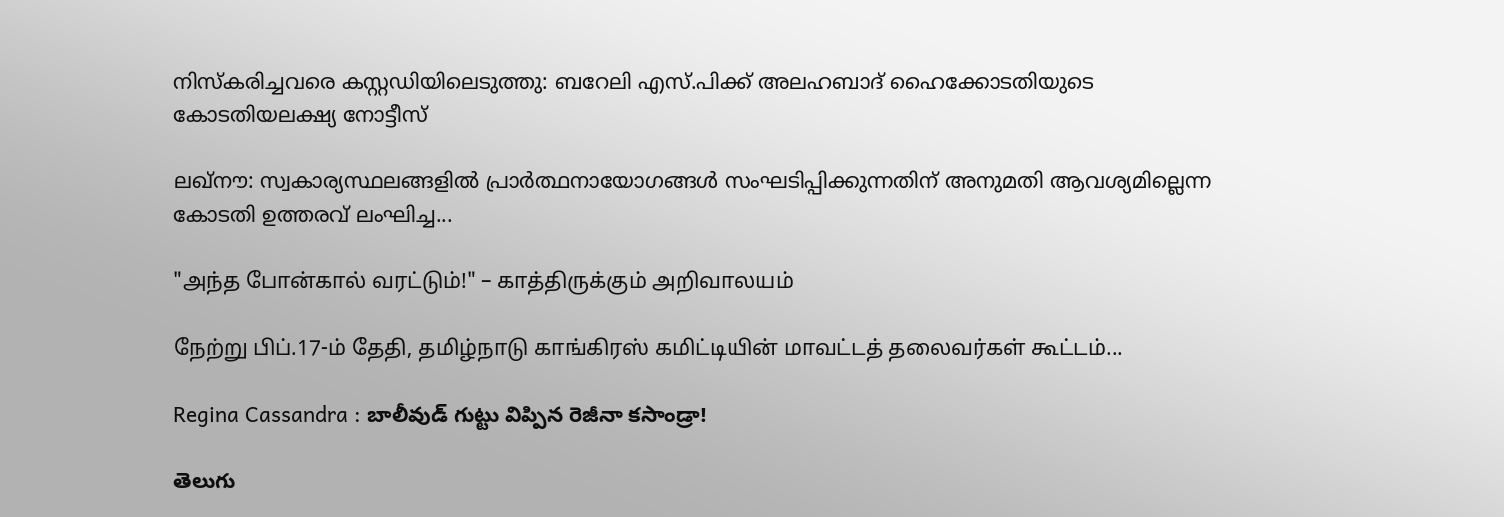നിസ്‌കരിച്ചവരെ കസ്റ്റഡിയിലെടുത്തു: ബറേലി എസ്.പിക്ക് അലഹബാദ് ഹൈക്കോടതിയുടെ കോടതിയലക്ഷ്യ നോട്ടീസ്

ലഖ്‌നൗ: സ്വകാര്യസ്ഥലങ്ങളില്‍ പ്രാര്‍ത്ഥനായോഗങ്ങള്‍ സംഘടിപ്പിക്കുന്നതിന് അനുമതി ആവശ്യമില്ലെന്ന കോടതി ഉത്തരവ് ലംഘിച്ച...

"அந்த போன்கால் வரட்டும்!" – காத்திருக்கும் அறிவாலயம்

நேற்று பிப்.17-ம் தேதி, தமிழ்நாடு காங்கிரஸ் கமிட்டியின் மாவட்டத் தலைவர்கள் கூட்டம்...

Regina Cassandra : బాలీవుడ్ గుట్టు విప్పిన రెజీనా కసాండ్రా!

తెలుగు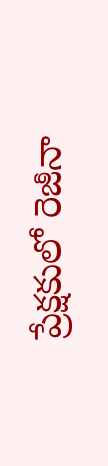ప్రేక్షకులో రెజీనా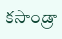కసాండ్రా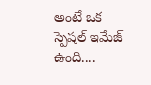అంటే ఒక స్పెషల్ ఇమేజ్ ఉంది....